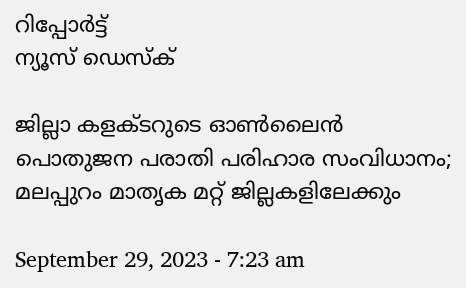റിപ്പോര്‍ട്ട്
ന്യൂസ് ഡെസ്ക്

ജില്ലാ കളക്ടറുടെ ഓണ്‍ലൈൻ പൊതുജന പരാതി പരിഹാര സംവിധാനം; മലപ്പുറം മാതൃക മറ്റ് ജില്ലകളിലേക്കും

September 29, 2023 - 7:23 am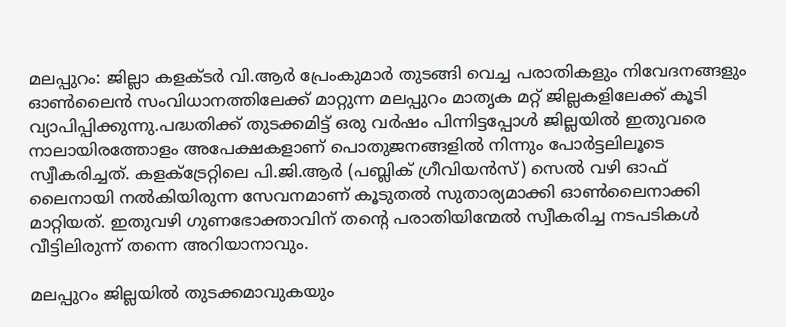മലപ്പുറം: ജില്ലാ കളക്ടര്‍ വി.ആര്‍ പ്രേംകുമാര്‍ തുടങ്ങി വെച്ച പരാതികളും നിവേദനങ്ങളും ഓണ്‍ലൈൻ സംവിധാനത്തിലേക്ക് മാറ്റുന്ന മലപ്പുറം മാതൃക മറ്റ് ജില്ലകളിലേക്ക് കൂടി വ്യാപിപ്പിക്കുന്നു.പദ്ധതിക്ക് തുടക്കമിട്ട് ഒരു വര്‍ഷം പിന്നിട്ടപ്പോള്‍ ജില്ലയില്‍ ഇതുവരെ നാലായിരത്തോളം അപേക്ഷകളാണ് പൊതുജനങ്ങളില്‍ നിന്നും പോര്‍ട്ടലിലൂടെ സ്വീകരിച്ചത്. കളക്‌ട്രേറ്റിലെ പി.ജി.ആര്‍ (പബ്ലിക് ഗ്രീവിയൻസ്) സെല്‍ വഴി ഓഫ് ലൈനായി നല്‍കിയിരുന്ന സേവനമാണ് കൂടുതല്‍ സുതാര്യമാക്കി ഓണ്‍ലൈനാക്കി മാറ്റിയത്. ഇതുവഴി ഗുണഭോക്താവിന് തന്റെ പരാതിയിന്മേല്‍ സ്വീകരിച്ച നടപടികള്‍ വീട്ടിലിരുന്ന് തന്നെ അറിയാനാവും.

മലപ്പുറം ജില്ലയില്‍ തുടക്കമാവുകയും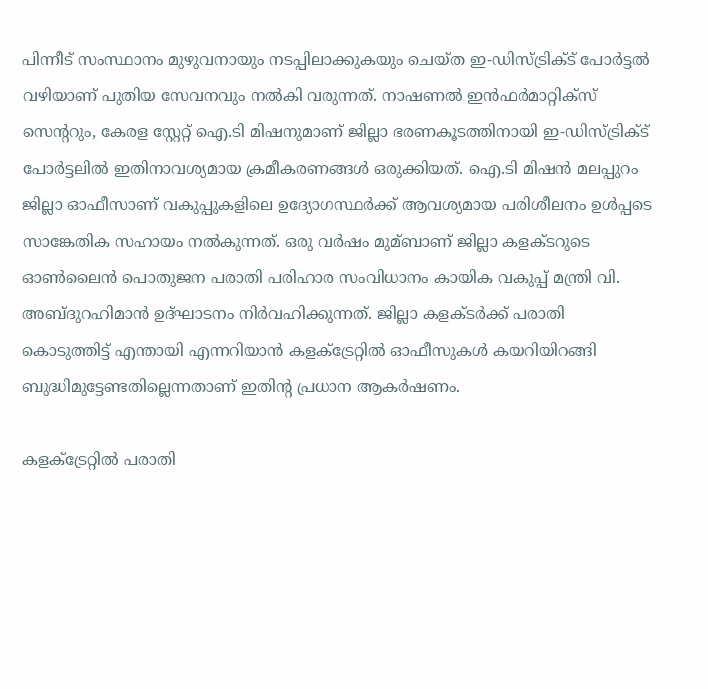പിന്നീട് സംസ്ഥാനം മുഴുവനായും നടപ്പിലാക്കുകയും ചെയ്ത ഇ-ഡിസ്ട്രിക്‌ട് പോര്‍ട്ടല്‍ വഴിയാണ് പുതിയ സേവനവും നല്‍കി വരുന്നത്. നാഷണല്‍ ഇൻഫര്‍മാറ്റിക്‌സ് സെന്ററും, കേരള സ്റ്റേറ്റ് ഐ.ടി മിഷനുമാണ് ജില്ലാ ഭരണകൂടത്തിനായി ഇ-ഡിസ്ട്രിക്‌ട് പോര്‍ട്ടലില്‍ ഇതിനാവശ്യമായ ക്രമീകരണങ്ങള്‍ ഒരുക്കിയത്. ഐ.ടി മിഷൻ മലപ്പുറം ജില്ലാ ഓഫീസാണ് വകുപ്പുകളിലെ ഉദ്യോഗസ്ഥര്‍ക്ക് ആവശ്യമായ പരിശീലനം ഉള്‍പ്പടെ സാങ്കേതിക സഹായം നല്‍കുന്നത്. ഒരു വര്‍ഷം മുമ്ബാണ് ജില്ലാ കളക്ടറുടെ ഓണ്‍ലൈൻ പൊതുജന പരാതി പരിഹാര സംവിധാനം കായിക വകുപ്പ് മന്ത്രി വി. അബ്ദുറഹിമാൻ ഉദ്ഘാടനം നിര്‍വഹിക്കുന്നത്. ജില്ലാ കളക്ടര്‍ക്ക് പരാതി കൊടുത്തിട്ട് എന്തായി എന്നറിയാൻ കളക്‌ട്രേറ്റില്‍ ഓഫീസുകള്‍ കയറിയിറങ്ങി ബുദ്ധിമുട്ടേണ്ടതില്ലെന്നതാണ് ഇതിന്റ പ്രധാന ആകര്‍ഷണം.

കളക്‌ട്രേറ്റില്‍ പരാതി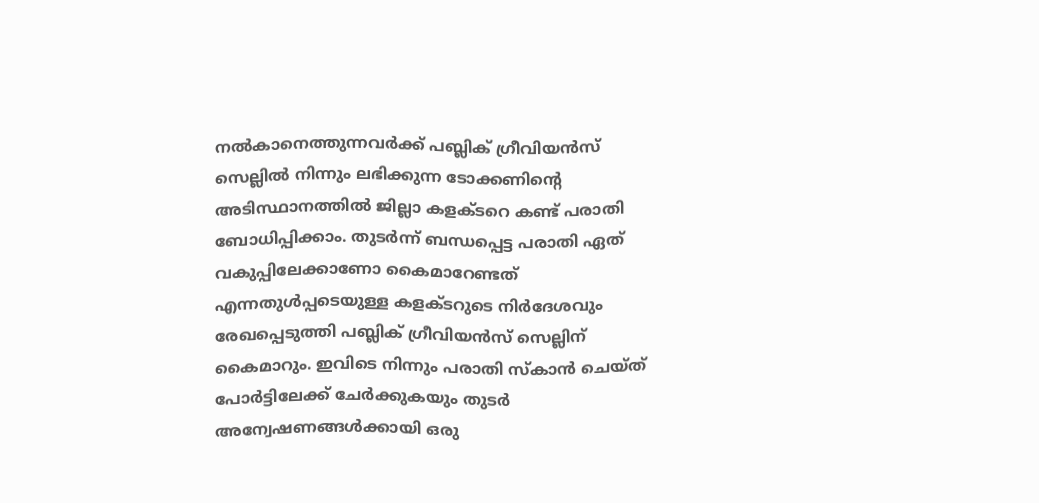നല്‍കാനെത്തുന്നവര്‍ക്ക് പബ്ലിക് ഗ്രീവിയൻസ് സെല്ലില്‍ നിന്നും ലഭിക്കുന്ന ടോക്കണിന്റെ അടിസ്ഥാനത്തില്‍ ജില്ലാ കളക്ടറെ കണ്ട് പരാതി ബോധിപ്പിക്കാം. തുടര്‍ന്ന് ബന്ധപ്പെട്ട പരാതി ഏത് വകുപ്പിലേക്കാണോ കൈമാറേണ്ടത് എന്നതുള്‍പ്പടെയുള്ള കളക്ടറുടെ നിര്‍ദേശവും രേഖപ്പെടുത്തി പബ്ലിക് ഗ്രീവിയൻസ് സെല്ലിന് കൈമാറും. ഇവിടെ നിന്നും പരാതി സ്‌കാൻ ചെയ്ത് പോര്‍ട്ടിലേക്ക് ചേര്‍ക്കുകയും തുടര്‍ അന്വേഷണങ്ങള്‍ക്കായി ഒരു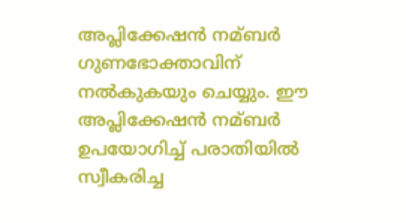അപ്ലിക്കേഷൻ നമ്ബര്‍ ഗുണഭോക്താവിന് നല്‍കുകയും ചെയ്യും. ഈ അപ്ലിക്കേഷൻ നമ്ബര്‍ ഉപയോഗിച്ച്‌ പരാതിയില്‍ സ്വീകരിച്ച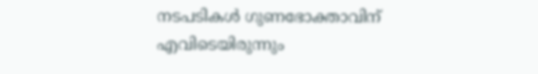നടപടികള്‍ ഗുണഭോക്താവിന് എവിടെയിരുന്നും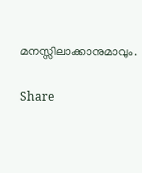മനസ്സിലാക്കാനുമാവും.

Share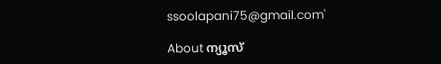ssoolapani75@gmail.com'

About ന്യൂസ്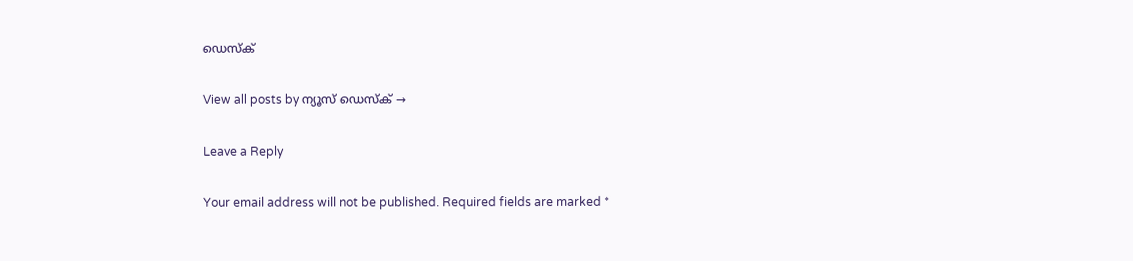ഡെസ്ക്

View all posts by ന്യൂസ് ഡെസ്ക് →

Leave a Reply

Your email address will not be published. Required fields are marked *